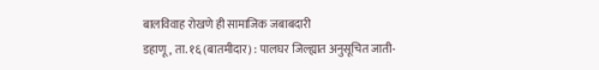बालविवाह रोखणे ही सामाजिक जबाबदारी
डहाणू, ता. १६ (बातमीदार) : पालघर जिल्ह्यात अनुसूचित जाती-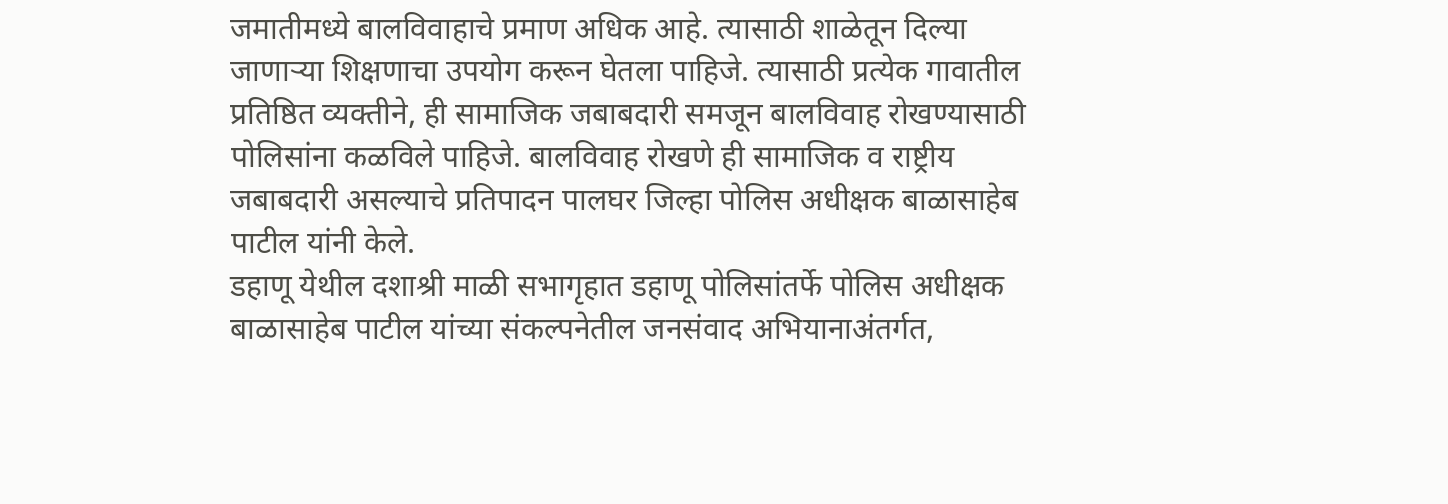जमातीमध्ये बालविवाहाचे प्रमाण अधिक आहे. त्यासाठी शाळेतून दिल्या जाणाऱ्या शिक्षणाचा उपयोग करून घेतला पाहिजे. त्यासाठी प्रत्येक गावातील प्रतिष्ठित व्यक्तीने, ही सामाजिक जबाबदारी समजून बालविवाह रोखण्यासाठी पोलिसांना कळविले पाहिजे. बालविवाह रोखणे ही सामाजिक व राष्ट्रीय जबाबदारी असल्याचे प्रतिपादन पालघर जिल्हा पोलिस अधीक्षक बाळासाहेब पाटील यांनी केले.
डहाणू येथील दशाश्री माळी सभागृहात डहाणू पोलिसांतर्फे पोलिस अधीक्षक बाळासाहेब पाटील यांच्या संकल्पनेतील जनसंवाद अभियानाअंतर्गत,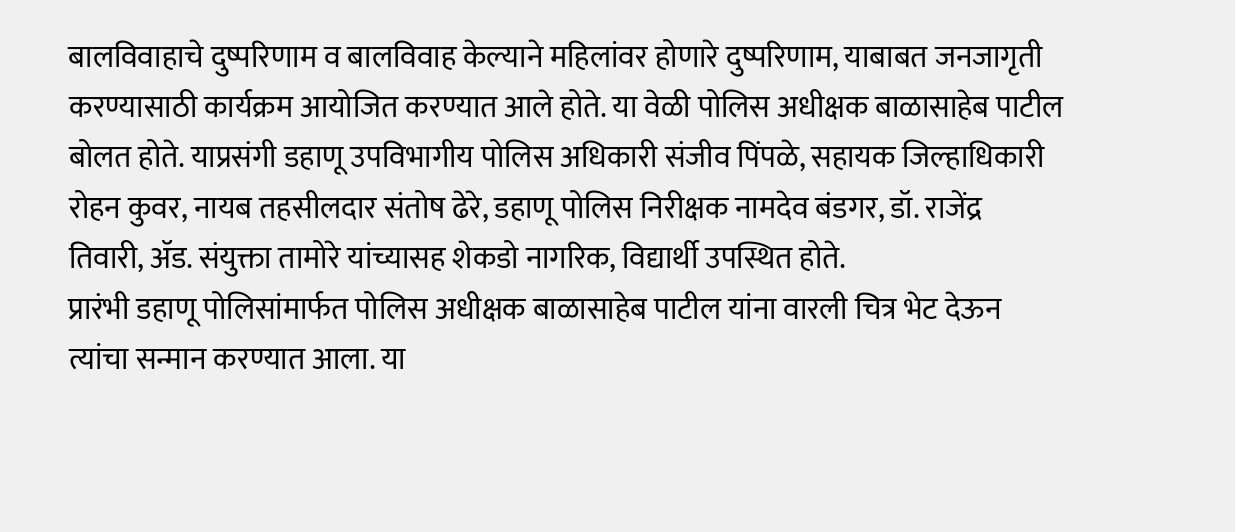बालविवाहाचे दुष्परिणाम व बालविवाह केल्याने महिलांवर होणारे दुष्परिणाम, याबाबत जनजागृती करण्यासाठी कार्यक्रम आयोजित करण्यात आले होते. या वेळी पोलिस अधीक्षक बाळासाहेब पाटील बोलत होते. याप्रसंगी डहाणू उपविभागीय पोलिस अधिकारी संजीव पिंपळे, सहायक जिल्हाधिकारी रोहन कुवर, नायब तहसीलदार संतोष ढेरे, डहाणू पोलिस निरीक्षक नामदेव बंडगर, डॉ. राजेंद्र तिवारी, ॲड. संयुक्ता तामोरे यांच्यासह शेकडो नागरिक, विद्यार्थी उपस्थित होते.
प्रारंभी डहाणू पोलिसांमार्फत पोलिस अधीक्षक बाळासाहेब पाटील यांना वारली चित्र भेट देऊन त्यांचा सन्मान करण्यात आला. या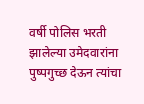वर्षी पोलिस भरती झालेल्या उमेदवारांना पुष्पगुच्छ देऊन त्यांचा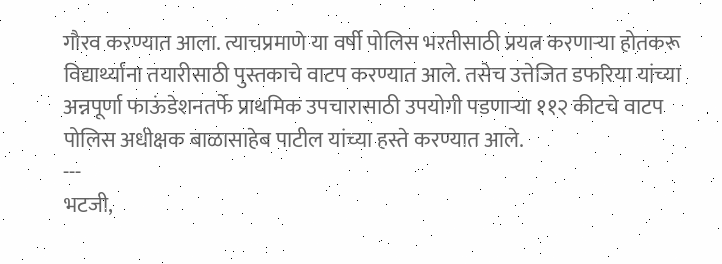गौरव करण्यात आला. त्याचप्रमाणे या वर्षी पोलिस भरतीसाठी प्रयत्न करणाऱ्या होतकरू विद्यार्थ्यांना तयारीसाठी पुस्तकाचे वाटप करण्यात आले. तसेच उत्तेजित डफरिया यांच्या अन्नपूर्णा फाऊंडेशनतर्फे प्राथमिक उपचारासाठी उपयोगी पडणाऱ्या ११२ कीटचे वाटप पोलिस अधीक्षक बाळासाहेब पाटील यांच्या हस्ते करण्यात आले.
---
भटजी,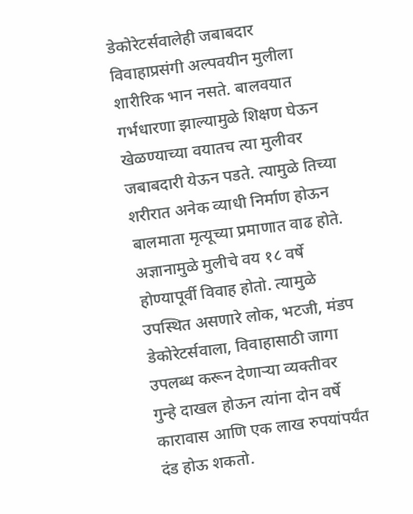डेकोरेटर्सवालेही जबाबदार
विवाहाप्रसंगी अल्पवयीन मुलीला शारीरिक भान नसते. बालवयात गर्भधारणा झाल्यामुळे शिक्षण घेऊन खेळण्याच्या वयातच त्या मुलीवर जबाबदारी येऊन पडते. त्यामुळे तिच्या शरीरात अनेक व्याधी निर्माण होऊन बालमाता मृत्यूच्या प्रमाणात वाढ होते. अज्ञानामुळे मुलीचे वय १८ वर्षे होण्यापूर्वी विवाह होतो. त्यामुळे उपस्थित असणारे लोक, भटजी, मंडप डेकोरेटर्सवाला, विवाहासाठी जागा उपलब्ध करून देणाऱ्या व्यक्तीवर गुन्हे दाखल होऊन त्यांना दोन वर्षे कारावास आणि एक लाख रुपयांपर्यंत दंड होऊ शकतो.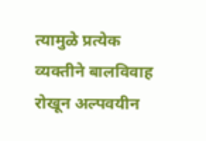त्यामुळे प्रत्येक व्यक्तीने बालविवाह रोखून अल्पवयीन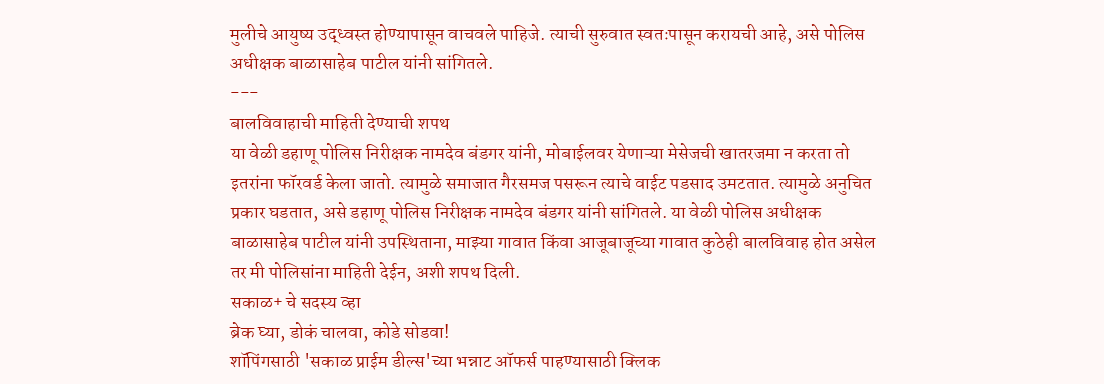मुलीचे आयुष्य उद्ध्वस्त होण्यापासून वाचवले पाहिजे. त्याची सुरुवात स्वतःपासून करायची आहे, असे पोलिस अधीक्षक बाळासाहेब पाटील यांनी सांगितले.
---
बालविवाहाची माहिती देण्याची शपथ
या वेळी डहाणू पोलिस निरीक्षक नामदेव बंडगर यांनी, मोबाईलवर येणाऱ्या मेसेजची खातरजमा न करता तो इतरांना फॉरवर्ड केला जातो. त्यामुळे समाजात गैरसमज पसरून त्याचे वाईट पडसाद उमटतात. त्यामुळे अनुचित प्रकार घडतात, असे डहाणू पोलिस निरीक्षक नामदेव बंडगर यांनी सांगितले. या वेळी पोलिस अधीक्षक बाळासाहेब पाटील यांनी उपस्थिताना, माझ्या गावात किंवा आजूबाजूच्या गावात कुठेही बालविवाह होत असेल तर मी पोलिसांना माहिती देईन, अशी शपथ दिली.
सकाळ+ चे सदस्य व्हा
ब्रेक घ्या, डोकं चालवा, कोडे सोडवा!
शॉपिंगसाठी 'सकाळ प्राईम डील्स'च्या भन्नाट ऑफर्स पाहण्यासाठी क्लिक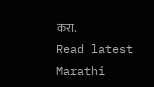करा.
Read latest Marathi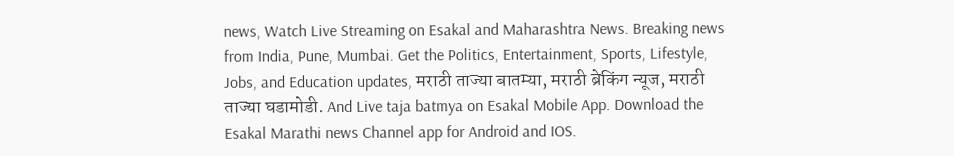news, Watch Live Streaming on Esakal and Maharashtra News. Breaking news from India, Pune, Mumbai. Get the Politics, Entertainment, Sports, Lifestyle, Jobs, and Education updates, मराठी ताज्या बातम्या, मराठी ब्रेकिंग न्यूज, मराठी ताज्या घडामोडी. And Live taja batmya on Esakal Mobile App. Download the Esakal Marathi news Channel app for Android and IOS.